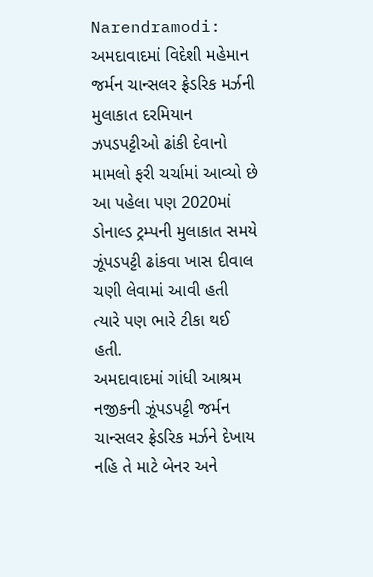Narendramodi: અમદાવાદમાં વિદેશી મહેમાન જર્મન ચાન્સલર ફ્રેડરિક મર્ઝની મુલાકાત દરમિયાન ઝપડપટ્ટીઓ ઢાંકી દેવાનો મામલો ફરી ચર્ચામાં આવ્યો છે આ પહેલા પણ 2020માં ડોનાલ્ડ ટ્રમ્પની મુલાકાત સમયે ઝૂંપડપટ્ટી ઢાંકવા ખાસ દીવાલ ચણી લેવામાં આવી હતી ત્યારે પણ ભારે ટીકા થઈ હતી.
અમદાવાદમાં ગાંધી આશ્રમ નજીકની ઝૂંપડપટ્ટી જર્મન ચાન્સલર ફ્રેડરિક મર્ઝને દેખાય નહિ તે માટે બેનર અને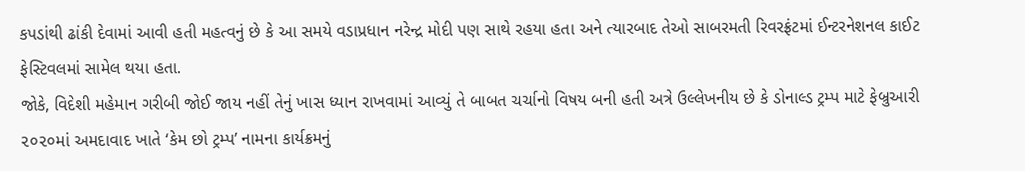કપડાંથી ઢાંકી દેવામાં આવી હતી મહત્વનું છે કે આ સમયે વડાપ્રધાન નરેન્દ્ર મોદી પણ સાથે રહયા હતા અને ત્યારબાદ તેઓ સાબરમતી રિવરફ્રંટમાં ઈન્ટરનેશનલ કાઈટ ફેસ્ટિવલમાં સામેલ થયા હતા.
જોકે, વિદેશી મહેમાન ગરીબી જોઈ જાય નહીં તેનું ખાસ ધ્યાન રાખવામાં આવ્યું તે બાબત ચર્ચાનો વિષય બની હતી અત્રે ઉલ્લેખનીય છે કે ડોનાલ્ડ ટ્રમ્પ માટે ફેબ્રુઆરી ૨૦૨૦માં અમદાવાદ ખાતે ‘કેમ છો ટ્રમ્પ’ નામના કાર્યક્રમનું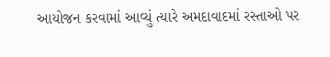આયોજન કરવામાં આવ્યું ત્યારે અમદાવાદમાં રસ્તાઓ પર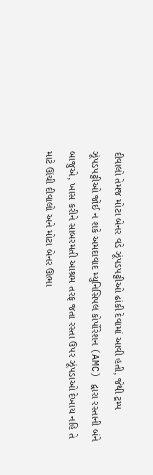દીવાલો તેમજ મોટા બેનર વડે ઝૂંપડપટ્ટીઓ ઢાંકી દેવામાં આવી હતી, જેથી ટ્રમ્પ ઝૂંપડપટ્ટીઓ જોઈ ન શકે અમદાવાદ મ્યુનિસિપલ કોર્પોરેશન (AMC) દ્વારા રસ્તાની બંને બાજુએ, ખાસ કરીને સાબરમતી આશ્રમ તરફ જતા રસ્તા ઉપર ઝૂંપડાઓ દેખાય નહિ તે માટે ઊંચી દીવાલો અને મોટા બેનર ઊભા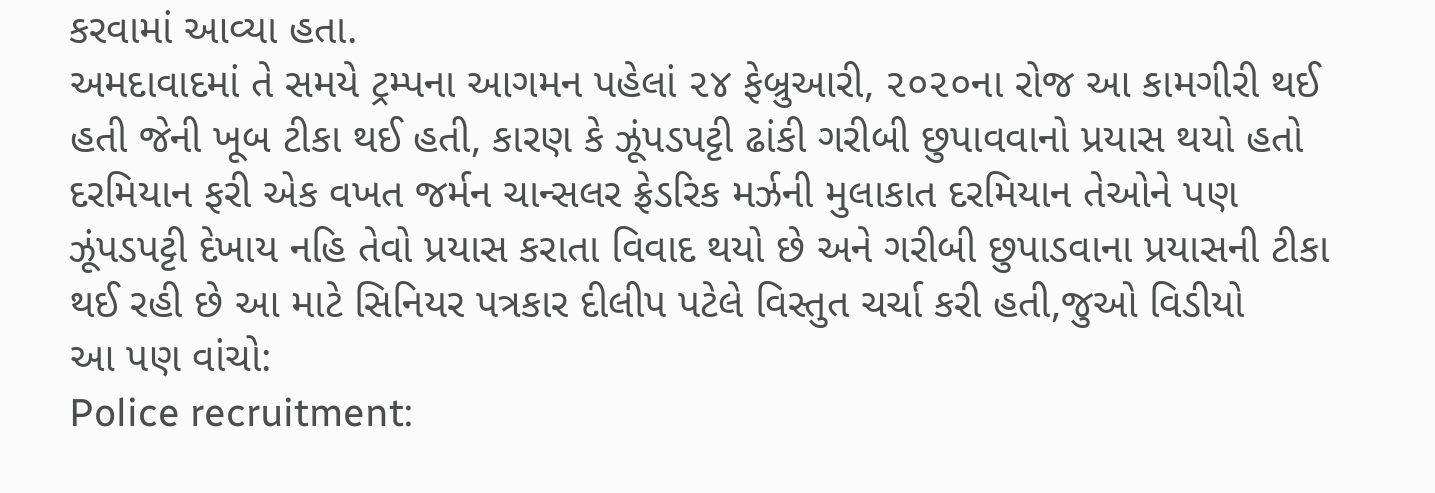કરવામાં આવ્યા હતા.
અમદાવાદમાં તે સમયે ટ્રમ્પના આગમન પહેલાં ૨૪ ફેબ્રુઆરી, ૨૦૨૦ના રોજ આ કામગીરી થઈ હતી જેની ખૂબ ટીકા થઈ હતી, કારણ કે ઝૂંપડપટ્ટી ઢાંકી ગરીબી છુપાવવાનો પ્રયાસ થયો હતો દરમિયાન ફરી એક વખત જર્મન ચાન્સલર ફ્રેડરિક મર્ઝની મુલાકાત દરમિયાન તેઓને પણ ઝૂંપડપટ્ટી દેખાય નહિ તેવો પ્રયાસ કરાતા વિવાદ થયો છે અને ગરીબી છુપાડવાના પ્રયાસની ટીકા થઈ રહી છે આ માટે સિનિયર પત્રકાર દીલીપ પટેલે વિસ્તુત ચર્ચા કરી હતી,જુઓ વિડીયો
આ પણ વાંચો:
Police recruitment: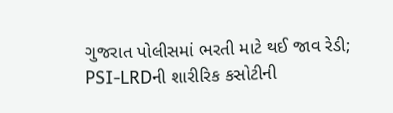ગુજરાત પોલીસમાં ભરતી માટે થઈ જાવ રેડી; PSI-LRDની શારીરિક કસોટીની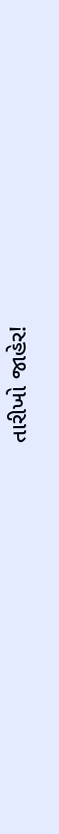તારીખો જાહેર!